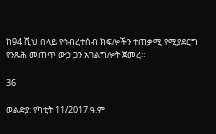ከ94 ሺህ በላይ የኅብረተሰብ ክፍሎችን ተጠቃሚ የሚያደርግ የንጹሕ መጠጥ ውኃ ጋን አገልግሎት ጀመረ።

36

ወልድያ: የካቲት 11/2017 ዓ.ም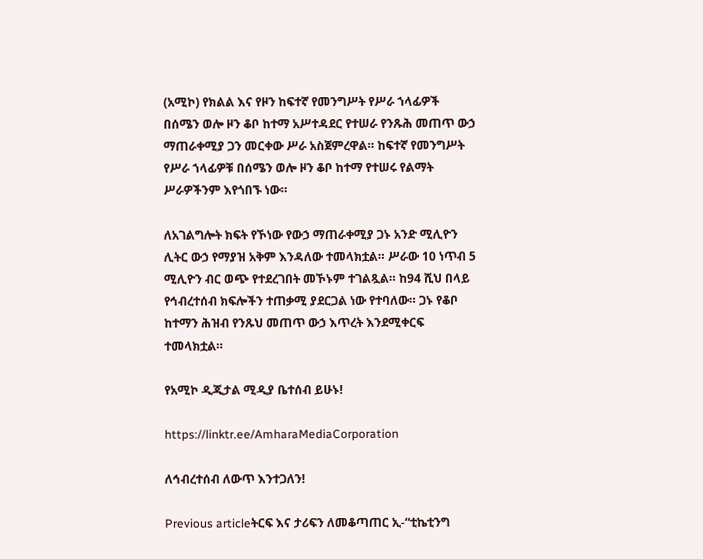(አሚኮ) የክልል እና የዞን ከፍተኛ የመንግሥት የሥራ ኀላፊዎች በሰሜን ወሎ ዞን ቆቦ ከተማ አሥተዳደር የተሠራ የንጹሕ መጠጥ ውኃ ማጠራቀሚያ ጋን መርቀው ሥራ አስጀምረዋል። ከፍተኛ የመንግሥት የሥራ ኀላፊዎቹ በሰሜን ወሎ ዞን ቆቦ ከተማ የተሠሩ የልማት ሥራዎችንም እየጎበኙ ነው።

ለአገልግሎት ክፍት የኾነው የውኃ ማጠራቀሚያ ጋኑ አንድ ሚሊዮን ሊትር ውኃ የማያዝ አቅም እንዳለው ተመላክቷል። ሥራው 10 ነጥብ 5 ሚሊዮን ብር ወጭ የተደረገበት መኾኑም ተገልጿል። ከ94 ሺህ በላይ የኅብረተሰብ ክፍሎችን ተጠቃሚ ያደርጋል ነው የተባለው። ጋኑ የቆቦ ከተማን ሕዝብ የንጹህ መጠጥ ውኃ እጥረት እንደሚቀርፍ ተመላክቷል።

የአሚኮ ዲጂታል ሚዲያ ቤተሰብ ይሁኑ!

https://linktr.ee/AmharaMediaCorporation

ለኅብረተሰብ ለውጥ እንተጋለን!

Previous articleትርፍ እና ታሪፍን ለመቆጣጠር ኢ-“ቲኬቲንግ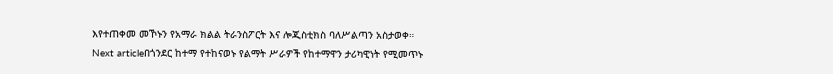እየተጠቀመ መኾኑን የአማራ ክልል ትራንስፖርት እና ሎጂስቲክስ ባለሥልጣን አስታወቀ።
Next articleበጎንደር ከተማ የተከናወኑ የልማት ሥራዎች የከተማዋን ታሪካዊነት የሚመጥኑ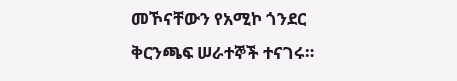መኾናቸውን የአሚኮ ጎንደር ቅርንጫፍ ሠራተኞች ተናገሩ።